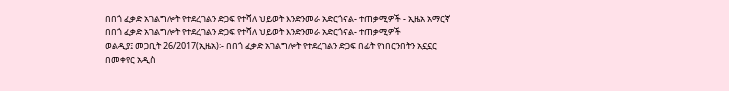በበጎ ፈቃድ አገልግሎት የተደረገልን ድጋፍ የተሻለ ህይወት እንድንመራ አድርጎናል- ተጠቃሚዎች - ኢዜአ አማርኛ
በበጎ ፈቃድ አገልግሎት የተደረገልን ድጋፍ የተሻለ ህይወት እንድንመራ አድርጎናል- ተጠቃሚዎች
ወልዲያ፤ መጋቢት 26/2017(ኢዜአ)፡- በበጎ ፈቃድ አገልግሎት የተደረገልን ድጋፍ በፊት የነበርንበትን አኗኗር በመቀየር አዲስ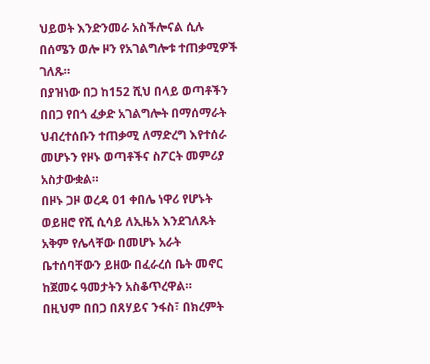ህይወት እንድንመራ አስችሎናል ሲሉ በሰሜን ወሎ ዞን የአገልግሎቱ ተጠቃሚዎች ገለጹ።
በያዝነው በጋ ከ152 ሺህ በላይ ወጣቶችን በበጋ የበጎ ፈቃድ አገልግሎት በማሰማራት ህብረተሰቡን ተጠቃሚ ለማድረግ እየተሰራ መሆኑን የዞኑ ወጣቶችና ስፖርት መምሪያ አስታውቋል።
በዞኑ ጋዞ ወረዳ 01 ቀበሌ ነዋሪ የሆኑት ወይዘሮ የሺ ሲሳይ ለኢዜአ እንደገለጹት አቅም የሌላቸው በመሆኑ አራት ቤተሰባቸውን ይዘው በፈራረሰ ቤት መኖር ከጀመሩ ዓመታትን አስቆጥረዋል።
በዚህም በበጋ በጸሃይና ንፋስ፣ በክረምት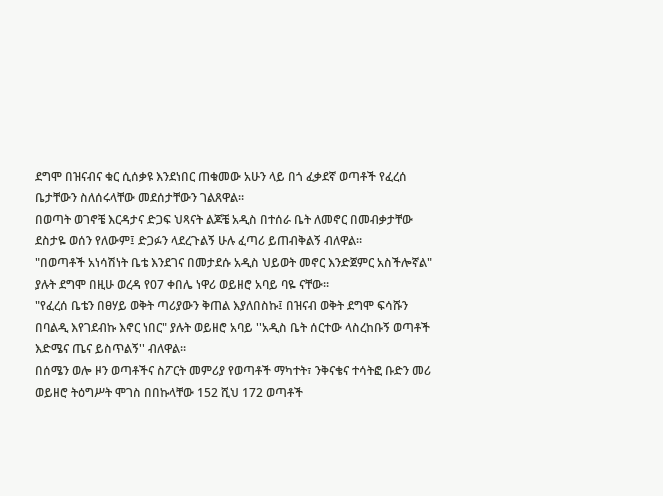ደግሞ በዝናብና ቁር ሲሰቃዩ እንደነበር ጠቁመው አሁን ላይ በጎ ፈቃደኛ ወጣቶች የፈረሰ ቤታቸውን ስለሰሩላቸው መደሰታቸውን ገልጸዋል።
በወጣት ወገኖቼ እርዳታና ድጋፍ ህጻናት ልጆቼ አዲስ በተሰራ ቤት ለመኖር በመብቃታቸው ደስታዬ ወሰን የለውም፤ ድጋፉን ላደረጉልኝ ሁሉ ፈጣሪ ይጠብቅልኝ ብለዋል።
"በወጣቶች አነሳሽነት ቤቴ እንደገና በመታደሱ አዲስ ህይወት መኖር እንድጀምር አስችሎኛል" ያሉት ደግሞ በዚሁ ወረዳ የ07 ቀበሌ ነዋሪ ወይዘሮ አባይ ባዬ ናቸው።
"የፈረሰ ቤቴን በፀሃይ ወቅት ጣሪያውን ቅጠል እያለበስኩ፤ በዝናብ ወቅት ደግሞ ፍሳሹን በባልዲ እየገደብኩ እኖር ነበር" ያሉት ወይዘሮ አባይ ''አዲስ ቤት ሰርተው ላስረከቡኝ ወጣቶች እድሜና ጤና ይስጥልኝ'' ብለዋል።
በሰሜን ወሎ ዞን ወጣቶችና ስፖርት መምሪያ የወጣቶች ማካተት፣ ንቅናቄና ተሳትፎ ቡድን መሪ ወይዘሮ ትዕግሥት ሞገስ በበኩላቸው 152 ሺህ 172 ወጣቶች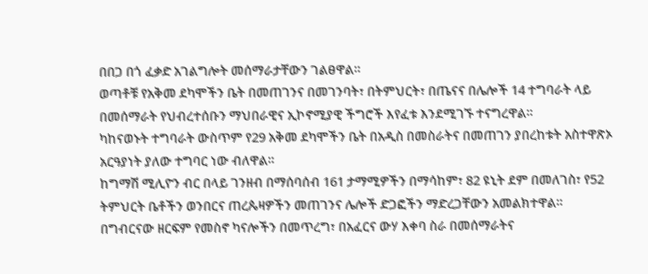በበጋ በጎ ፈቃድ አገልግሎት መሰማራታቸውን ገልፀዋል።
ወጣቶቹ የአቅመ ደካሞችን ቤት በመጠገንና በመገንባት፣ በትምህርት፣ በጤናና በሌሎች 14 ተግባራት ላይ በመሰማራት የህብረተሰቡን ማህበራዊና ኢኮኖሚያዊ ችግሮች እየፈቱ እንደሚገኙ ተናግረዋል።
ካከናወኑት ተግባራት ውስጥም የ29 አቅመ ደካሞችን ቤት በአዲስ በመስራትና በመጠገን ያበረከቱት አስተዋጽኦ አርዓያነት ያለው ተግባር ነው ብለዋል።
ከግማሽ ሚሊዮን ብር በላይ ገንዘብ በማሰባሰብ 161 ታማሚዎችን በማሳከም፣ 82 ዩኒት ደም በመለገስ፣ የ52 ትምህርት ቤቶችን ወንበርና ጠረጴዛዎችን መጠገንና ሌሎች ድጋፎችን ማድረጋቸውን አመልክተዋል።
በግብርናው ዘርፍም የመስኖ ካናሎችን በመጥረግ፣ በአፈርና ውሃ እቀባ ስራ በመሰማራትና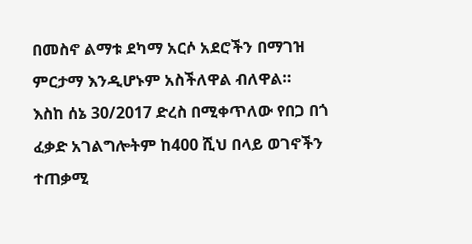በመስኖ ልማቱ ደካማ አርሶ አደሮችን በማገዝ ምርታማ እንዲሆኑም አስችለዋል ብለዋል።
እስከ ሰኔ 30/2017 ድረስ በሚቀጥለው የበጋ በጎ ፈቃድ አገልግሎትም ከ400 ሺህ በላይ ወገኖችን ተጠቃሚ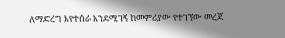ለማድረግ እየተሰራ እንደሚገኝ ከመምሪያው የተገኘው መረጃ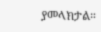ያመላክታል።